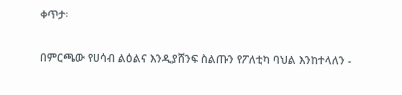ቀጥታ፡

በምርጫው የሀሳብ ልዕልና እንዲያሸንፍ ስልጡን የፖለቲካ ባህል እንከተላለን -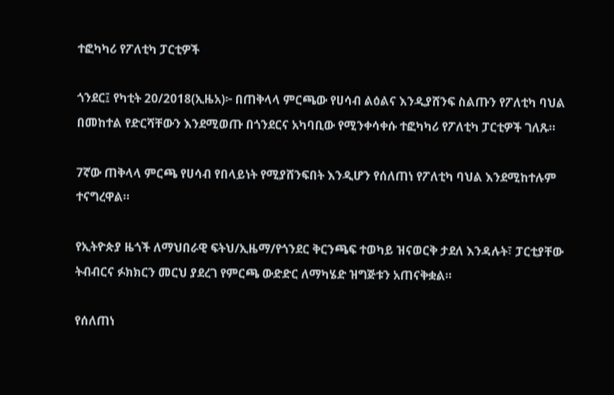ተፎካካሪ የፖለቲካ ፓርቲዎች

ጎንደር፤ የካቲት 20/2018(ኢዜአ)፦ በጠቅላላ ምርጫው የሀሳብ ልዕልና እንዲያሸንፍ ስልጡን የፖለቲካ ባህል በመከተል የድርሻቸውን እንደሚወጡ በጎንደርና አካባቢው የሚንቀሳቀሱ ተፎካካሪ የፖለቲካ ፓርቲዎች ገለጹ።

7ኛው ጠቅላላ ምርጫ የሀሳብ የበላይነት የሚያሸንፍበት እንዲሆን የሰለጠነ የፖለቲካ ባህል እንደሚከተሉም ተናግረዋል።

የኢትዮጵያ ዜጎች ለማህበራዊ ፍትህ/ኢዜማ/የጎንደር ቅርንጫፍ ተወካይ ዝናወርቅ ታደለ እንዳሉት፣ ፓርቲያቸው ትብብርና ፉክክርን መርህ ያደረገ የምርጫ ውድድር ለማካሄድ ዝግጅቱን አጠናቅቋል።

የሰለጠነ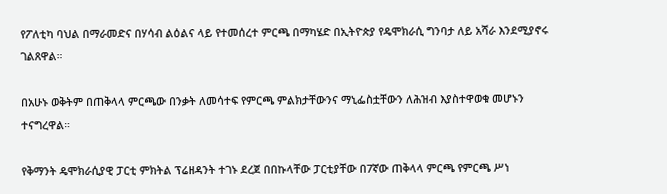የፖለቲካ ባህል በማራመድና በሃሳብ ልዕልና ላይ የተመሰረተ ምርጫ በማካሄድ በኢትዮጵያ የዴሞክራሲ ግንባታ ለይ አሻራ እንደሚያኖሩ ገልጸዋል።

በአሁኑ ወቅትም በጠቅላላ ምርጫው በንቃት ለመሳተፍ የምርጫ ምልክታቸውንና ማኒፌስቷቸውን ለሕዝብ እያስተዋወቁ መሆኑን ተናግረዋል።

የቅማንት ዴሞክራሲያዊ ፓርቲ ምክትል ፕሬዘዳንት ተገኑ ደረጀ በበኩላቸው ፓርቲያቸው በ7ኛው ጠቅላላ ምርጫ የምርጫ ሥነ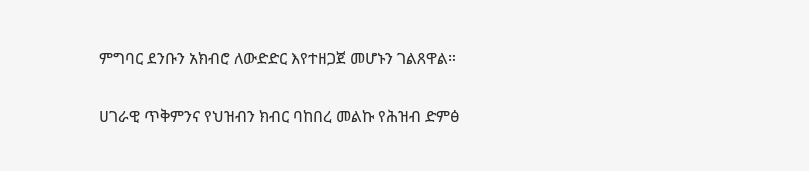ምግባር ደንቡን አክብሮ ለውድድር እየተዘጋጀ መሆኑን ገልጸዋል።

ሀገራዊ ጥቅምንና የህዝብን ክብር ባከበረ መልኩ የሕዝብ ድምፅ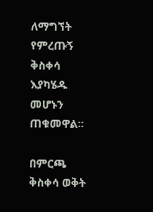ለማግኘት የምረጡኝ ቅስቀሳ እያካሄዱ መሆኑን ጠቁመዋል።

በምርጫ ቅስቀሳ ወቅት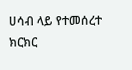ሀሳብ ላይ የተመሰረተ ክርክር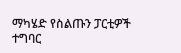ማካሄድ የስልጡን ፓርቲዎች ተግባር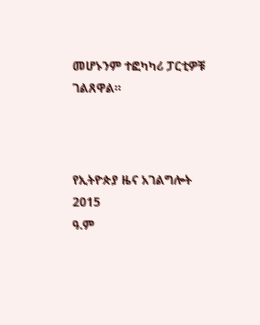መሆኑንም ተፎካካሪ ፓርቲዎቹ ገልጸዋል።



የኢትዮጵያ ዜና አገልግሎት
2015
ዓ.ም